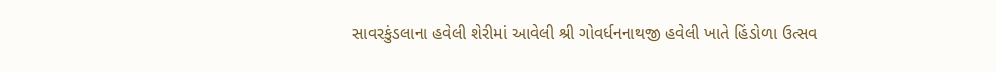સાવરકુંડલાના હવેલી શેરીમાં આવેલી શ્રી ગોવર્ધનનાથજી હવેલી ખાતે હિંડોળા ઉત્સવ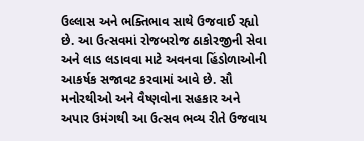ઉલ્લાસ અને ભક્તિભાવ સાથે ઉજવાઈ રહ્યો છે. આ ઉત્સવમાં રોજબરોજ ઠાકોરજીની સેવા અને લાડ લડાવવા માટે અવનવા હિંડોળાઓની આકર્ષક સજાવટ કરવામાં આવે છે. સૌ મનોરથીઓ અને વૈષ્ણવોના સહકાર અને અપાર ઉમંગથી આ ઉત્સવ ભવ્ય રીતે ઉજવાય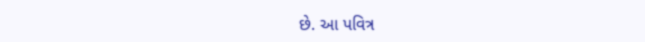છે. આ પવિત્ર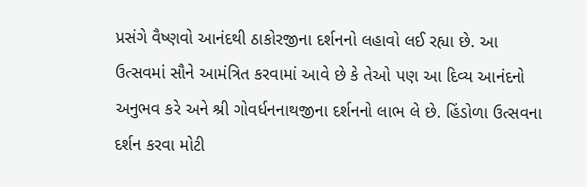પ્રસંગે વૈષ્ણવો આનંદથી ઠાકોરજીના દર્શનનો લહાવો લઈ રહ્યા છે. આ ઉત્સવમાં સૌને આમંત્રિત કરવામાં આવે છે કે તેઓ પણ આ દિવ્ય આનંદનો અનુભવ કરે અને શ્રી ગોવર્ધનનાથજીના દર્શનનો લાભ લે છે. હિંડોળા ઉત્સવના દર્શન કરવા મોટી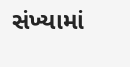સંખ્યામાં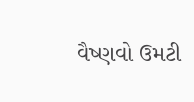વૈષ્ણવો ઉમટી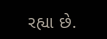રહ્યા છે.